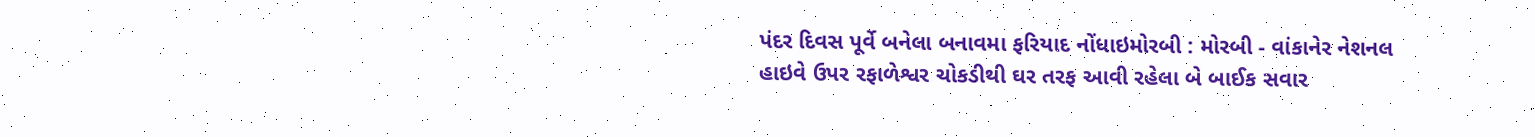પંદર દિવસ પૂર્વે બનેલા બનાવમા ફરિયાદ નોંધાઇમોરબી : મોરબી - વાંકાનેર નેશનલ હાઇવે ઉપર રફાળેશ્વર ચોકડીથી ઘર તરફ આવી રહેલા બે બાઈક સવાર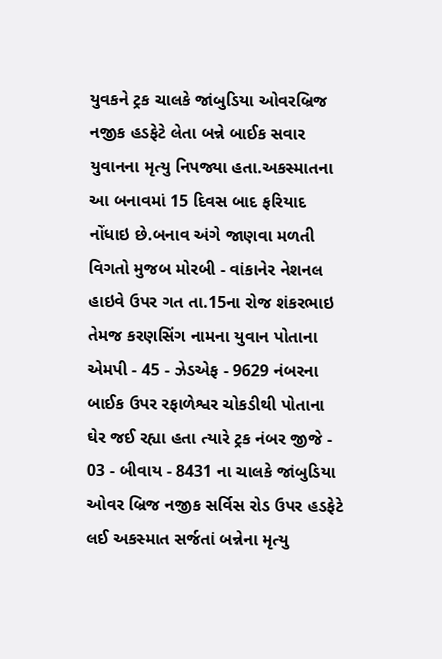યુવકને ટ્રક ચાલકે જાંબુડિયા ઓવરબ્રિજ નજીક હડફેટે લેતા બન્ને બાઈક સવાર યુવાનના મૃત્યુ નિપજ્યા હતા.અકસ્માતના આ બનાવમાં 15 દિવસ બાદ ફરિયાદ નોંધાઇ છે.બનાવ અંગે જાણવા મળતી વિગતો મુજબ મોરબી - વાંકાનેર નેશનલ હાઇવે ઉપર ગત તા.15ના રોજ શંકરભાઇ તેમજ કરણસિંગ નામના યુવાન પોતાના એમપી - 45 - ઝેડએફ - 9629 નંબરના બાઈક ઉપર રફાળેશ્વર ચોકડીથી પોતાના ઘેર જઈ રહ્યા હતા ત્યારે ટ્રક નંબર જીજે - 03 - બીવાય - 8431 ના ચાલકે જાંબુડિયા ઓવર બ્રિજ નજીક સર્વિસ રોડ ઉપર હડફેટે લઈ અકસ્માત સર્જતાં બન્નેના મૃત્યુ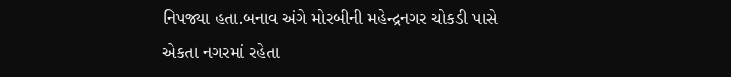નિપજ્યા હતા.બનાવ અંગે મોરબીની મહેન્દ્રનગર ચોકડી પાસે એકતા નગરમાં રહેતા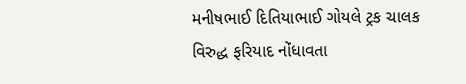મનીષભાઈ દિતિયાભાઈ ગોયલે ટ્રક ચાલક વિરુદ્ધ ફરિયાદ નોંધાવતા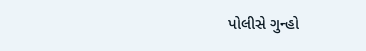પોલીસે ગુન્હો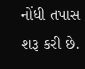નોંધી તપાસ શરૂ કરી છે.